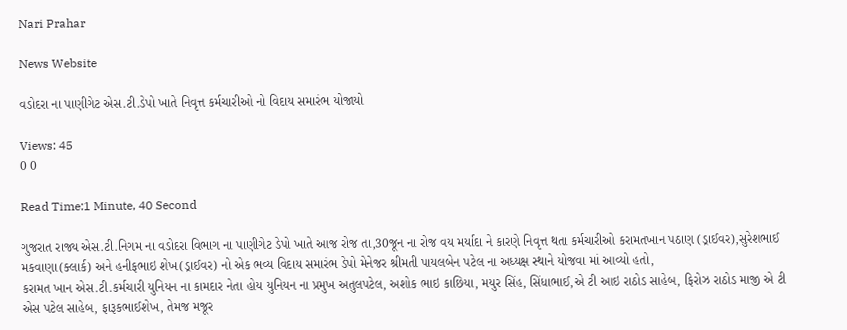Nari Prahar

News Website

વડોદરા ના પાણીગેટ એસ.ટી.ડેપો ખાતે નિવૃત્ત કર્મચારીઓ નો વિદાય સમારંભ યોજાયો

Views: 45
0 0

Read Time:1 Minute, 40 Second

ગુજરાત રાજ્ય એસ.ટી.નિગમ ના વડોદરા વિભાગ ના પાણીગેટ ડેપો ખાતે આજ રોજ તા,30જૂન ના રોજ વય મર્યાદા ને કારણે નિવૃત્ત થતા કર્મચારીઓ કરામતખાન પઠાણ (ડ્રાઈવર),સુરેશભાઈ મકવાણા(ક્લાર્ક) અને હનીફભાઇ શેખ(ડ્રાઈવર) નો એક ભવ્ય વિદાય સમારંભ ડેપો મેનેજર શ્રીમતી પાયલબેન પટેલ ના અધ્યક્ષ સ્થાને યોજવા માં આવ્યો હતો,
કરામત ખાન એસ.ટી.કર્મચારી યુનિયન ના કામદાર નેતા હોય યુનિયન ના પ્રમુખ અતુલપટેલ, અશોક ભાઇ કાછિયા, મયુર સિંહ, સિંધાભાઈ,એ ટી આઇ રાઠોડ સાહેબ, ફિરોઝ રાઠોડ માજી એ ટી એસ પટેલ સાહેબ, ફારૂકભાઈશેખ, તેમજ મજૂર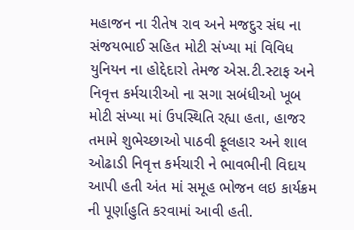મહાજન ના રીતેષ રાવ અને મજદુર સંઘ ના સંજયભાઈ સહિત મોટી સંખ્યા માં વિવિધ યુનિયન ના હોદ્દેદારો તેમજ એસ.ટી.સ્ટાફ અને નિવૃત્ત કર્મચારીઓ ના સગા સબંધીઓ ખૂબ મોટી સંખ્યા માં ઉપસ્થિતિ રહ્યા હતા, હાજર તમામે શુભેચ્છાઓ પાઠવી ફૂલહાર અને શાલ ઓઢાડી નિવૃત્ત કર્મચારી ને ભાવભીની વિદાય આપી હતી અંત માં સમૂહ ભોજન લઇ કાર્યક્રમ ની પૂર્ણાહુતિ કરવામાં આવી હતી.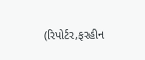(રિપોર્ટર,ફરહીન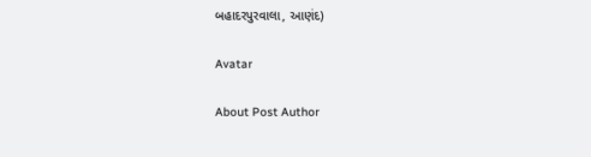બહાદરપુરવાલા, આણંદ)

Avatar

About Post Author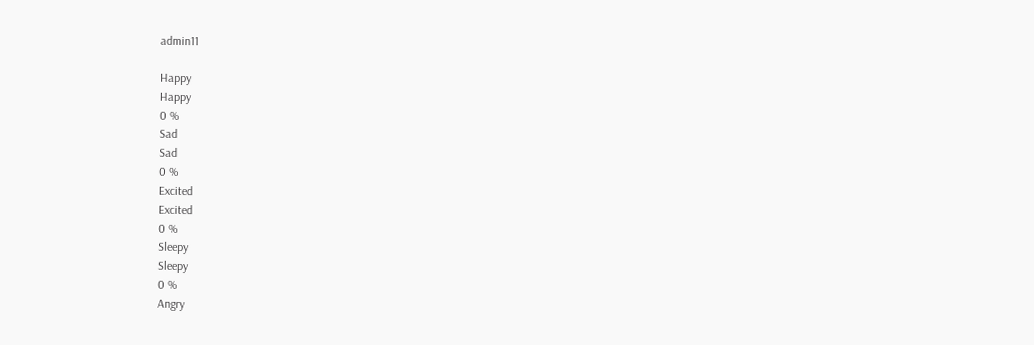admin11

Happy
Happy
0 %
Sad
Sad
0 %
Excited
Excited
0 %
Sleepy
Sleepy
0 %
Angry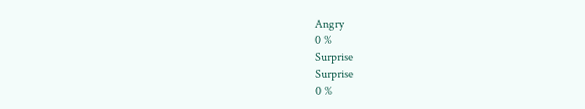Angry
0 %
Surprise
Surprise
0 %